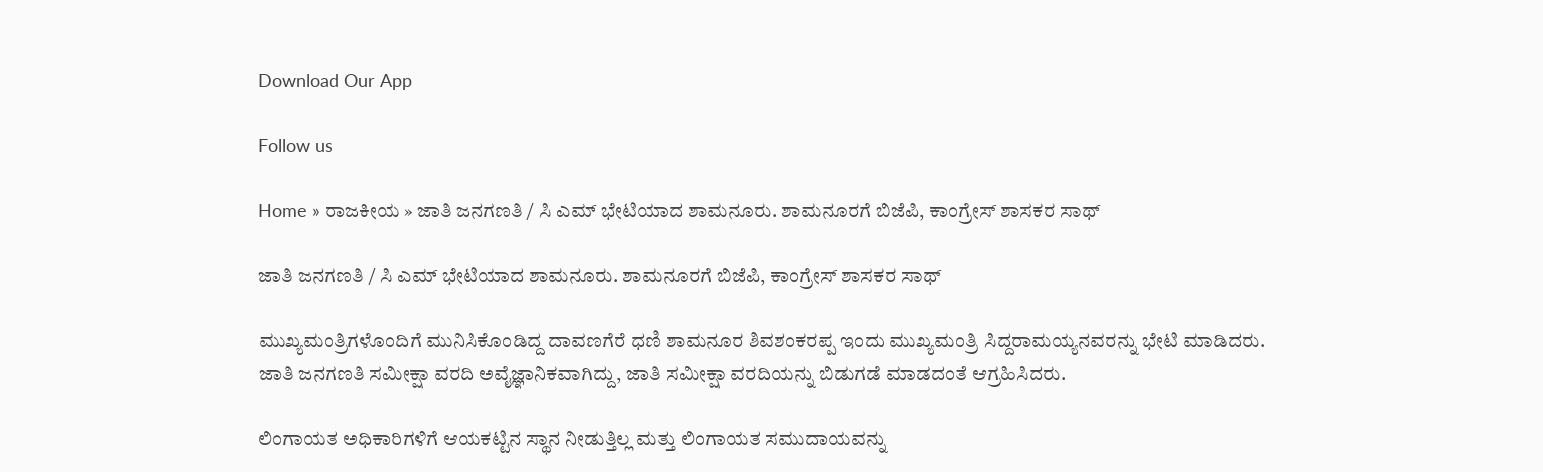Download Our App

Follow us

Home » ರಾಜಕೀಯ » ಜಾತಿ ಜನಗಣತಿ / ಸಿ ಎಮ್ ಭೇಟಿಯಾದ ಶಾಮನೂರು. ಶಾಮನೂರಗೆ ಬಿಜೆಪಿ, ಕಾಂಗ್ರೇಸ್ ಶಾಸಕರ ಸಾಥ್

ಜಾತಿ ಜನಗಣತಿ / ಸಿ ಎಮ್ ಭೇಟಿಯಾದ ಶಾಮನೂರು. ಶಾಮನೂರಗೆ ಬಿಜೆಪಿ, ಕಾಂಗ್ರೇಸ್ ಶಾಸಕರ ಸಾಥ್

ಮುಖ್ಯಮಂತ್ರಿಗಳೊಂದಿಗೆ ಮುನಿಸಿಕೊಂಡಿದ್ದ ದಾವಣಗೆರೆ ಧಣಿ ಶಾಮನೂರ ಶಿವಶಂಕರಪ್ಪ ಇಂದು ಮುಖ್ಯಮಂತ್ರಿ ಸಿದ್ದರಾಮಯ್ಯನವರನ್ನು ಭೇಟಿ ಮಾಡಿದರು. ಜಾತಿ ಜನಗಣತಿ ಸಮೀಕ್ಷಾ ವರದಿ ಅವೈಜ್ಞಾನಿಕವಾಗಿದ್ದು, ಜಾತಿ ಸಮೀಕ್ಷಾ ವರದಿಯನ್ನು ಬಿಡುಗಡೆ ಮಾಡದಂತೆ ಆಗ್ರಹಿಸಿದರು.

ಲಿಂಗಾಯತ ಅಧಿಕಾರಿಗಳಿಗೆ ಆಯಕಟ್ಟಿನ ಸ್ಥಾನ ನೀಡುತ್ತಿಲ್ಲ ಮತ್ತು ಲಿಂಗಾಯತ ಸಮುದಾಯವನ್ನು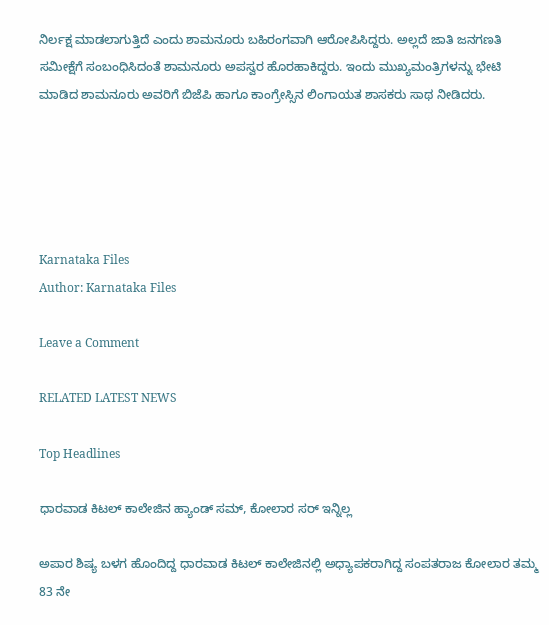ನಿರ್ಲಕ್ಷ ಮಾಡಲಾಗುತ್ತಿದೆ ಎಂದು ಶಾಮನೂರು ಬಹಿರಂಗವಾಗಿ ಆರೋಪಿಸಿದ್ದರು. ಅಲ್ಲದೆ ಜಾತಿ ಜನಗಣತಿ ಸಮೀಕ್ಷೆಗೆ ಸಂಬಂಧಿಸಿದಂತೆ ಶಾಮನೂರು ಅಪಸ್ವರ ಹೊರಹಾಕಿದ್ದರು. ಇಂದು ಮುಖ್ಯಮಂತ್ರಿಗಳನ್ನು ಭೇಟಿ ಮಾಡಿದ ಶಾಮನೂರು ಅವರಿಗೆ ಬಿಜೆಪಿ ಹಾಗೂ ಕಾಂಗ್ರೇಸ್ಸಿನ ಲಿಂಗಾಯತ ಶಾಸಕರು ಸಾಥ ನೀಡಿದರು.





Karnataka Files
Author: Karnataka Files

Leave a Comment

RELATED LATEST NEWS

Top Headlines

ಧಾರವಾಡ ಕಿಟಲ್ ಕಾಲೇಜಿನ ಹ್ಯಾಂಡ್ ಸಮ್, ಕೋಲಾರ ಸರ್ ಇನ್ನಿಲ್ಲ

ಅಪಾರ ಶಿಷ್ಯ ಬಳಗ ಹೊಂದಿದ್ದ ಧಾರವಾಡ ಕಿಟಲ್ ಕಾಲೇಜಿನಲ್ಲಿ ಅಧ್ಯಾಪಕರಾಗಿದ್ದ ಸಂಪತರಾಜ ಕೋಲಾರ ತಮ್ಮ 83 ನೇ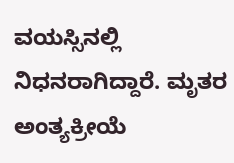ವಯಸ್ಸಿನಲ್ಲಿ ನಿಧನರಾಗಿದ್ದಾರೆ. ಮೃತರ ಅಂತ್ಯಕ್ರೀಯೆ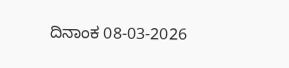ದಿನಾಂಕ 08-03-2026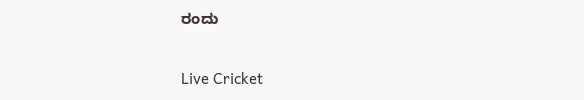ರಂದು

Live Cricket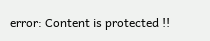error: Content is protected !!